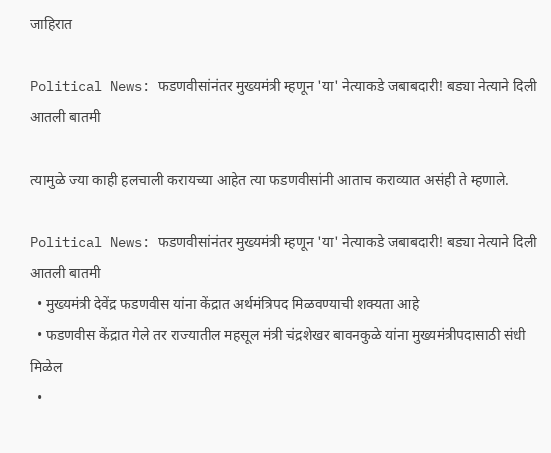जाहिरात

Political News: फडणवीसांनंतर मुख्यमंत्री म्हणून 'या' नेत्याकडे जबाबदारी! बड्या नेत्याने दिली आतली बातमी

त्यामुळे ज्या काही हलचाली करायच्या आहेत त्या फडणवीसांनी आताच कराव्यात असंही ते म्हणाले.

Political News: फडणवीसांनंतर मुख्यमंत्री म्हणून 'या' नेत्याकडे जबाबदारी! बड्या नेत्याने दिली आतली बातमी
  • मुख्यमंत्री देवेंद्र फडणवीस यांना केंद्रात अर्थमंत्रिपद मिळवण्याची शक्यता आहे
  • फडणवीस केंद्रात गेले तर राज्यातील महसूल मंत्री चंद्रशेखर बावनकुळे यांना मुख्यमंत्रीपदासाठी संधी मिळेल
  •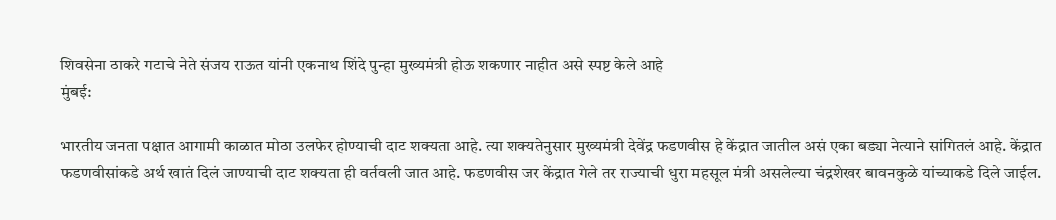शिवसेना ठाकरे गटाचे नेते संजय राऊत यांनी एकनाथ शिंदे पुन्हा मुख्यमंत्री होऊ शकणार नाहीत असे स्पष्ट केले आहे
मुंबई:

भारतीय जनता पक्षात आगामी काळात मोठा उलफेर होण्याची दाट शक्यता आहे. त्या शक्यतेनुसार मुख्यमंत्री देवेंद्र फडणवीस हे केंद्रात जातील असं एका बड्या नेत्याने सांगितलं आहे. केंद्रात फडणवीसांकडे अर्थ खातं दिलं जाण्याची दाट शक्यता ही वर्तवली जात आहे. फडणवीस जर केंद्रात गेले तर राज्याची धुरा महसूल मंत्री असलेल्या चंद्रशेखर बावनकुळे यांच्याकडे दिले जाईल.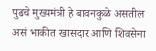पुढचे मुख्यमंत्री हे बावनकुळे असतील असं भाकीत खासदार आणि शिवसेना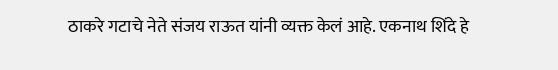ठाकरे गटाचे नेते संजय राऊत यांनी व्यक्त केलं आहे. एकनाथ शिंदे हे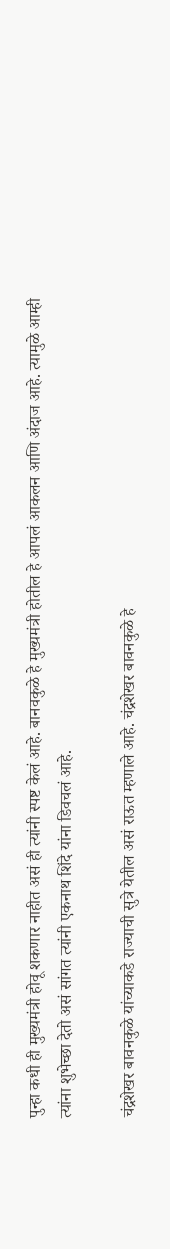पुन्हा कधी ही मुख्यमंत्री होवू शकणार नाहीत असं ही त्यांनी स्पष्ट केलं आहे. बानवकुळे हे मुख्यमंत्री होतील हे आपलं आकलन आणि अंदाज आहे. त्यामुळे आम्ही त्यांना शुभेच्छा देतो असं सांगत त्यांनी एकनाथ शिंदे यांना डिवचलं आहे.

चंद्रशेखर बावनकुळे यांच्याकडे राज्याची सुत्रे येतील असं राऊत म्हणाले आहे. चंद्रशेखर बावनकुळे हे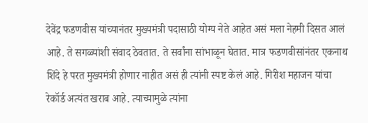देवेंद्र फडणवीस यांच्यानंतर मुख्यमंत्री पदासाठी योग्य नेते आहेत असं मला नेहमी दिसत आलं आहे. ते सगळ्यांशी संवाद ठेवतात. ते सर्वांना सांभाळून घेतात. मात्र फडणवीसांनंतर एकनाथ शिंदे हे परत मुख्यमंत्री होणार नाहीत असं ही त्यांनी स्पष्ट केलं आहे. गिरीश महाजन यांचा रेकॉर्ड अत्यंत खराब आहे. त्याच्यामुळे त्यांना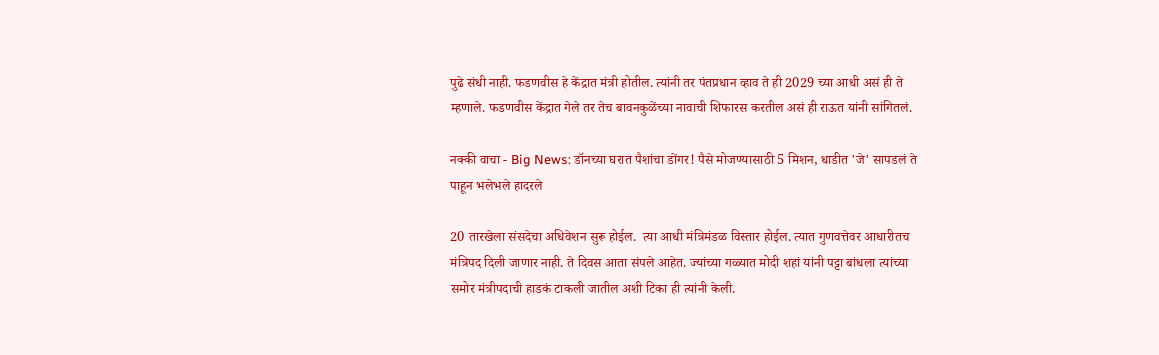पुढे संधी नाही. फडणवीस हे केंद्रात मंत्री होतील. त्यांनी तर पंतप्रधान व्हाव ते ही 2029 च्या आधी असं ही ते म्हणाले. फडणवीस केंद्रात गेले तर तेच बावनकुळेंच्या नावाची शिफारस करतील असं ही राऊत यांनी सांगितलं.

नक्की वाचा - Big News: डॉनच्या घरात पैशांचा डोंगर! पैसे मोजण्यासाठी 5 मिशन, धाडीत 'जे' सापडलं ते पाहून भलेभले हादरले

20 तारखेला संसदेचा अधिवेशन सुरू होईल.  त्या आधी मंत्रिमंडळ विस्तार होईल. त्यात गुणवत्तेवर आधारीतच मंत्रिपद दिली जाणार नाही. ते दिवस आता संपले आहेत. ज्यांच्या गळ्यात मोदी शहां यांनी पट्टा बांधला त्यांच्या समोर मंत्रीपदाची हाडकं टाकली जातील अशी टिका ही त्यांनी केली.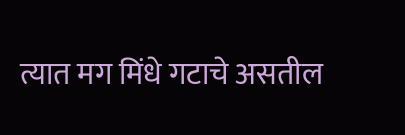त्यात मग मिंधे गटाचे असतील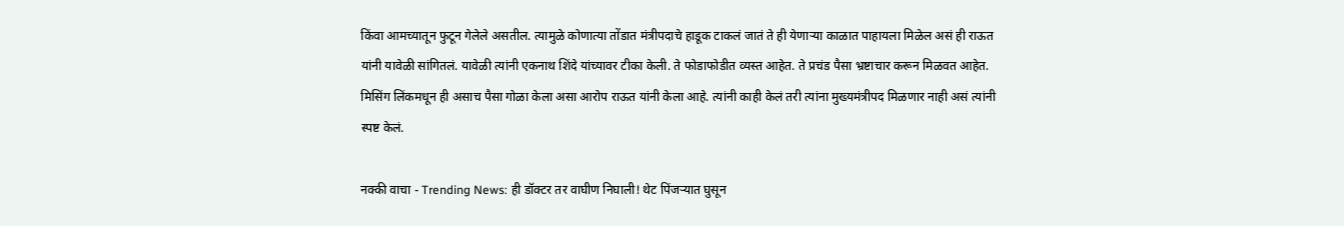किंवा आमच्यातून फुटून गेलेले असतील. त्यामुळे कोणात्या तोंडात मंत्रीपदाचे हाडूक टाकलं जातं ते ही येणाऱ्या काळात पाहायला मिळेल असं ही राऊत यांनी यावेळी सांगितलं. यावेळी त्यांनी एकनाथ शिंदे यांच्यावर टीका केली. ते फोडाफोडीत व्यस्त आहेत. ते प्रचंड पैसा भ्रष्टाचार करून मिळवत आहेत. मिसिंग लिंकमधून ही असाच पैसा गोळा केला असा आरोप राऊत यांनी केला आहे. त्यांनी काही केलं तरी त्यांना मुख्यमंत्रीपद मिळणार नाही असं त्यांनी स्पष्ट केलं.

नक्की वाचा - Trending News: ही डॉक्टर तर वाघीण निघाली! थेट पिंजऱ्यात घुसून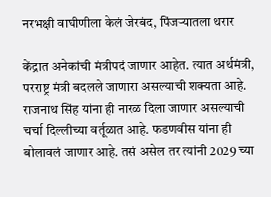नरभक्षी वाघीणीला केलं जेरबंद, पिंजऱ्यातला थरार

केंद्रात अनेकांची मंत्रीपदं जाणार आहेत. त्यात अर्थमंत्री, परराष्ट्र मंत्री बदलले जाणारा असल्याची शक्यता आहे. राजनाथ सिंह यांना ही नारळ दिला जाणार असल्याची चर्चा दिल्लीच्या वर्तूळात आहे. फडणवीस यांना ही बोलावलं जाणार आहे. तसं असेल तर त्यांनी 2029 च्या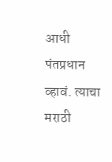आधी पंतप्रधान व्हावं. त्याचा मराठी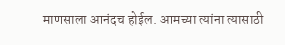माणसाला आनंदच होईल. आमच्या त्यांना त्यासाठी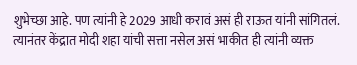शुभेच्छा आहे. पण त्यांनी हे 2029 आधी करावं असं ही राऊत यांनी सांगितलं. त्यानंतर केंद्रात मोदी शहा यांची सत्ता नसेल असं भाकीत ही त्यांनी व्यक्त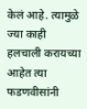केलं आहे. त्यामुळे ज्या काही हलचाली करायच्या आहेत त्या फडणवीसांनी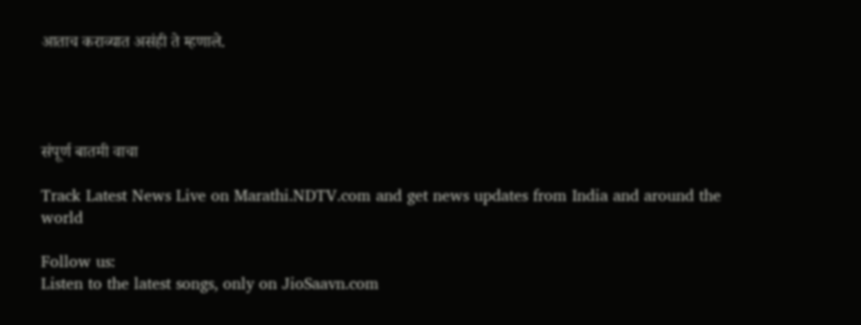आताच कराव्यात असंही ते म्हणाले.




संपूर्ण बातमी वाचा

Track Latest News Live on Marathi.NDTV.com and get news updates from India and around the world

Follow us:
Listen to the latest songs, only on JioSaavn.com